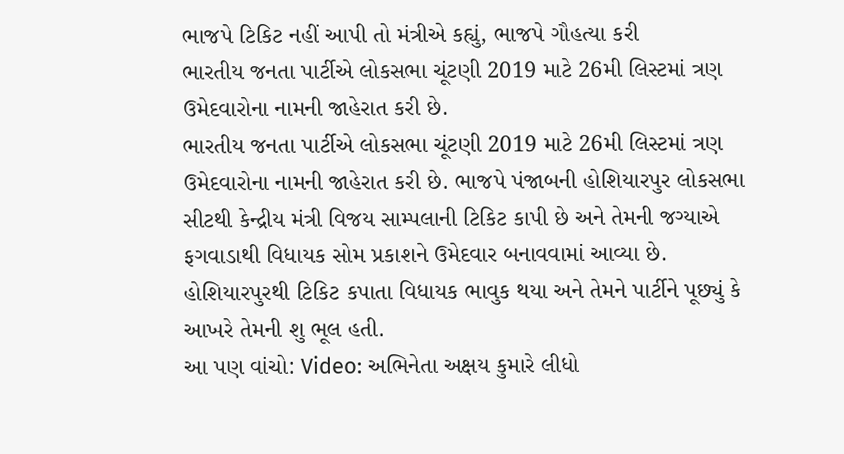ભાજપે ટિકિટ નહીં આપી તો મંત્રીએ કહ્યું, ભાજપે ગૌહત્યા કરી
ભારતીય જનતા પાર્ટીએ લોકસભા ચૂંટણી 2019 માટે 26મી લિસ્ટમાં ત્રણ ઉમેદવારોના નામની જાહેરાત કરી છે.
ભારતીય જનતા પાર્ટીએ લોકસભા ચૂંટણી 2019 માટે 26મી લિસ્ટમાં ત્રણ ઉમેદવારોના નામની જાહેરાત કરી છે. ભાજપે પંજાબની હોશિયારપુર લોકસભા સીટથી કેન્દ્રીય મંત્રી વિજય સામ્પલાની ટિકિટ કાપી છે અને તેમની જગ્યાએ ફગવાડાથી વિધાયક સોમ પ્રકાશને ઉમેદવાર બનાવવામાં આવ્યા છે. હોશિયારપુરથી ટિકિટ કપાતા વિધાયક ભાવુક થયા અને તેમને પાર્ટીને પૂછ્યું કે આખરે તેમની શુ ભૂલ હતી.
આ પણ વાંચો: Video: અભિનેતા અક્ષય કુમારે લીધો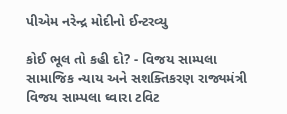પીએમ નરેન્દ્ર મોદીનો ઈન્ટરવ્યુ

કોઈ ભૂલ તો કહી દો? - વિજય સામ્પલા
સામાજિક ન્યાય અને સશક્તિકરણ રાજ્યમંત્રી વિજય સામ્પલા ઘ્વારા ટવિટ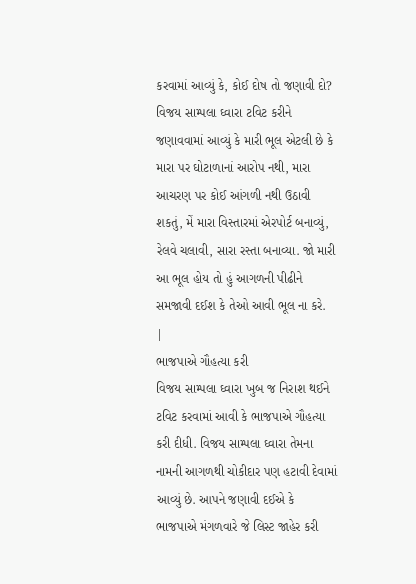કરવામાં આવ્યું કે, કોઈ દોષ તો જણાવી દો? વિજય સામ્પલા ઘ્વારા ટવિટ કરીને જણાવવામાં આવ્યું કે મારી ભૂલ એટલી છે કે મારા પર ઘોટાળાનાં આરોપ નથી, મારા આચરણ પર કોઈ આંગળી નથી ઉઠાવી શકતું, મેં મારા વિસ્તારમાં એરપોર્ટ બનાવ્યું, રેલવે ચલાવી, સારા રસ્તા બનાવ્યા. જો મારી આ ભૂલ હોય તો હું આગળની પીઢીને સમજાવી દઈશ કે તેઓ આવી ભૂલ ના કરે.
|
ભાજપાએ ગૌહત્યા કરી
વિજય સામ્પલા ઘ્વારા ખુબ જ નિરાશ થઈને ટવિટ કરવામાં આવી કે ભાજપાએ ગૌહત્યા કરી દીધી. વિજય સામ્પલા ઘ્વારા તેમના નામની આગળથી ચોકીદાર પણ હટાવી દેવામાં આવ્યું છે. આપને જણાવી દઈએ કે ભાજપાએ મંગળવારે જે લિસ્ટ જાહેર કરી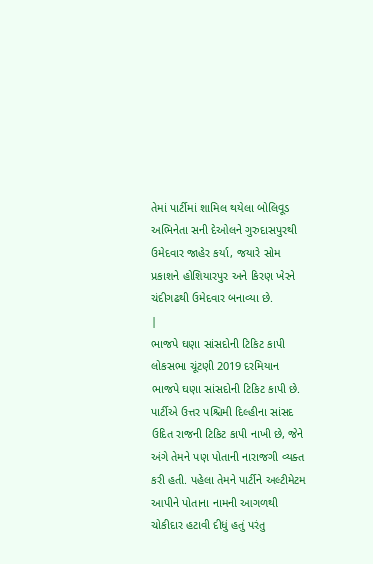તેમાં પાર્ટીમાં શામિલ થયેલા બોલિવૂડ અભિનેતા સની દેઓલને ગુરુદાસપુરથી ઉમેદવાર જાહેર કર્યા, જયારે સોમ પ્રકાશને હોશિયારપુર અને કિરણ ખેરને ચંદીગઢથી ઉમેદવાર બનાવ્યા છે.
|
ભાજપે ઘણા સાંસદોની ટિકિટ કાપી
લોકસભા ચૂંટણી 2019 દરમિયાન ભાજપે ઘણા સાંસદોની ટિકિટ કાપી છે. પાર્ટીએ ઉત્તર પશ્ચિમી દિલ્હીના સાંસદ ઉદિત રાજની ટિકિટ કાપી નાખી છે, જેને અંગે તેમને પણ પોતાની નારાજગી વ્યક્ત કરી હતી. પહેલા તેમને પાર્ટીને અલ્ટીમેટમ આપીને પોતાના નામની આગળથી ચોકીદાર હટાવી દીધું હતું પરંતુ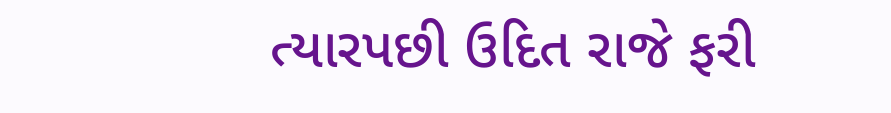ત્યારપછી ઉદિત રાજે ફરી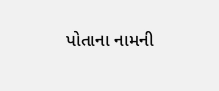પોતાના નામની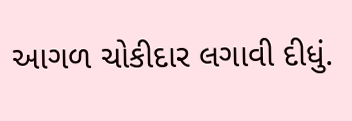આગળ ચોકીદાર લગાવી દીધું.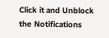Click it and Unblock the Notifications